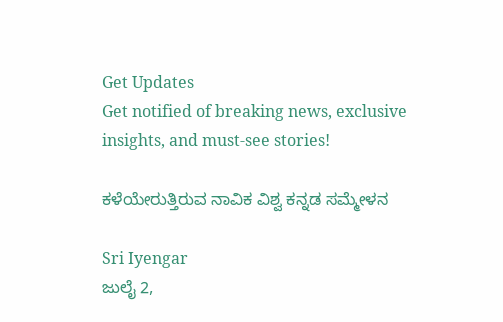Get Updates
Get notified of breaking news, exclusive insights, and must-see stories!

ಕಳೆಯೇರುತ್ತಿರುವ ನಾವಿಕ ವಿಶ್ವ ಕನ್ನಡ ಸಮ್ಮೇಳನ

Sri Iyengar
ಜುಲೈ 2,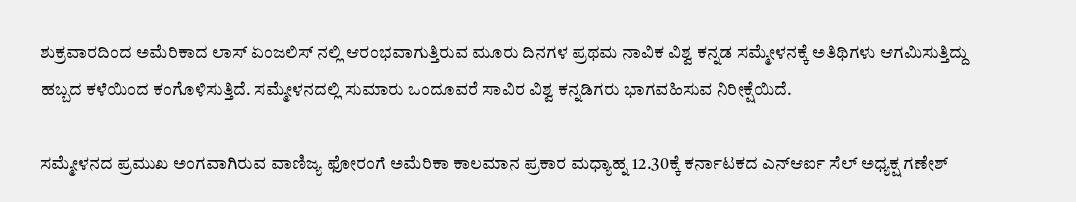ಶುಕ್ರವಾರದಿಂದ ಅಮೆರಿಕಾದ ಲಾಸ್ ಏಂಜಲಿಸ್ ನಲ್ಲಿ ಆರಂಭವಾಗುತ್ತಿರುವ ಮೂರು ದಿನಗಳ ಪ್ರಥಮ ನಾವಿಕ ವಿಶ್ವ ಕನ್ನಡ ಸಮ್ಮೇಳನಕ್ಕೆ ಅತಿಥಿಗಳು ಆಗಮಿಸುತ್ತಿದ್ದು ಹಬ್ಬದ ಕಳೆಯಿಂದ ಕಂಗೊಳಿಸುತ್ತಿದೆ. ಸಮ್ಮೇಳನದಲ್ಲಿ ಸುಮಾರು ಒಂದೂವರೆ ಸಾವಿರ ವಿಶ್ವ ಕನ್ನಡಿಗರು ಭಾಗವಹಿಸುವ ನಿರೀಕ್ಷೆಯಿದೆ.

ಸಮ್ಮೇಳನದ ಪ್ರಮುಖ ಅಂಗವಾಗಿರುವ ವಾಣಿಜ್ಯ ಫೋರಂಗೆ ಅಮೆರಿಕಾ ಕಾಲಮಾನ ಪ್ರಕಾರ ಮಧ್ಯಾಹ್ನ 12.30ಕ್ಕೆ ಕರ್ನಾಟಕದ ಎನ್ಆರ್ಐ ಸೆಲ್ ಅಧ್ಯಕ್ಷ ಗಣೇಶ್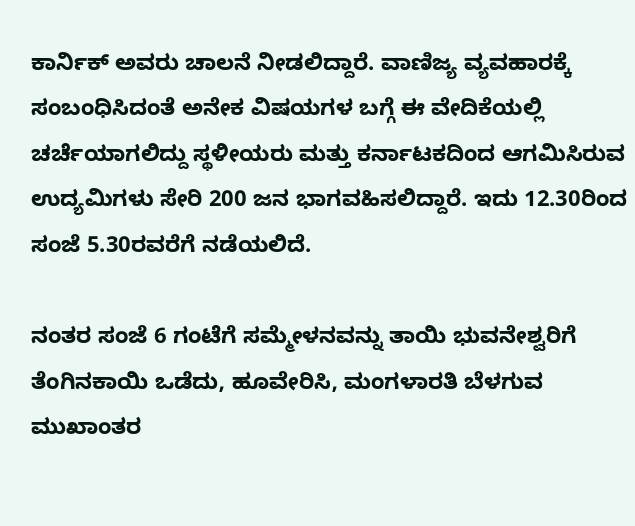ಕಾರ್ನಿಕ್ ಅವರು ಚಾಲನೆ ನೀಡಲಿದ್ದಾರೆ. ವಾಣಿಜ್ಯ ವ್ಯವಹಾರಕ್ಕೆ ಸಂಬಂಧಿಸಿದಂತೆ ಅನೇಕ ವಿಷಯಗಳ ಬಗ್ಗೆ ಈ ವೇದಿಕೆಯಲ್ಲಿ ಚರ್ಚೆಯಾಗಲಿದ್ದು ಸ್ಥಳೀಯರು ಮತ್ತು ಕರ್ನಾಟಕದಿಂದ ಆಗಮಿಸಿರುವ ಉದ್ಯಮಿಗಳು ಸೇರಿ 200 ಜನ ಭಾಗವಹಿಸಲಿದ್ದಾರೆ. ಇದು 12.30ರಿಂದ ಸಂಜೆ 5.30ರವರೆಗೆ ನಡೆಯಲಿದೆ.

ನಂತರ ಸಂಜೆ 6 ಗಂಟೆಗೆ ಸಮ್ಮೇಳನವನ್ನು ತಾಯಿ ಭುವನೇಶ್ವರಿಗೆ ತೆಂಗಿನಕಾಯಿ ಒಡೆದು, ಹೂವೇರಿಸಿ, ಮಂಗಳಾರತಿ ಬೆಳಗುವ ಮುಖಾಂತರ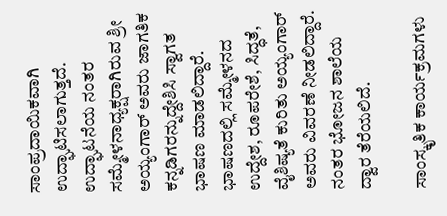ಸಾಂಪ್ರದಾಯಿಕವಾಗಿ ಉದ್ಘಾಟಿಸಲಾಗುತ್ತದೆ. ಉದ್ಘಾಟನೆಯ ನಂತರ ಸಮ್ಮೇಳನಾಧ್ಯಕ್ಷರಾಗಿರುವ ಶ್ರೀ ಅಯ್ಯಂಗಾರ್ ಅವರು ಜಾಗತಿಕ ಕನ್ನಡಿಗರನ್ನುದ್ದೇಶಿಸಿ ಸ್ವಾಗತ ಭಾಷಣ ಮಾಡಲಿದ್ದಾರೆ. ಭಾಷಣದಲ್ಲಿ ಸಮ್ಮೇಳನದ ಉದ್ದೇಶ, ರೂಪರೇಶೆ, ಸಿದ್ಧತೆ, ವೈಶಿಷ್ಯತೆ ಕುರಿತು ಅಯ್ಯಂಗಾರ್ ಅವರು ವಿವರಣೆ ನೀಡಲಿದ್ದಾರೆ. ನಂತರ ಭೋಜನ ಶಾಲೆಯ ದ್ವಾರ ತೆರೆಯಲಿದೆ.

ಸಾಂಸ್ಕೃತಿಕ ಕಾರ್ಯಕ್ರಮಗಳು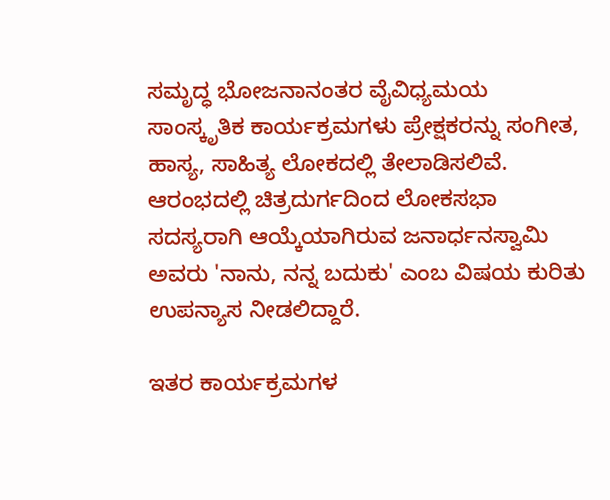ಸಮೃದ್ಧ ಭೋಜನಾನಂತರ ವೈವಿಧ್ಯಮಯ ಸಾಂಸ್ಕೃತಿಕ ಕಾರ್ಯಕ್ರಮಗಳು ಪ್ರೇಕ್ಷಕರನ್ನು ಸಂಗೀತ, ಹಾಸ್ಯ, ಸಾಹಿತ್ಯ ಲೋಕದಲ್ಲಿ ತೇಲಾಡಿಸಲಿವೆ. ಆರಂಭದಲ್ಲಿ ಚಿತ್ರದುರ್ಗದಿಂದ ಲೋಕಸಭಾ ಸದಸ್ಯರಾಗಿ ಆಯ್ಕೆಯಾಗಿರುವ ಜನಾರ್ಧನಸ್ವಾಮಿ ಅವರು 'ನಾನು, ನನ್ನ ಬದುಕು' ಎಂಬ ವಿಷಯ ಕುರಿತು ಉಪನ್ಯಾಸ ನೀಡಲಿದ್ದಾರೆ.

ಇತರ ಕಾರ್ಯಕ್ರಮಗಳ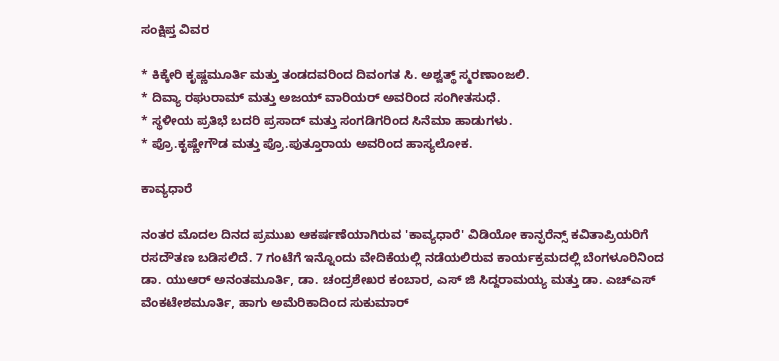ಸಂಕ್ಷಿಪ್ತ ವಿವರ

* ಕಿಕ್ಕೇರಿ ಕೃಷ್ಣಮೂರ್ತಿ ಮತ್ತು ತಂಡದವರಿಂದ ದಿವಂಗತ ಸಿ. ಅಶ್ವತ್ಥ್ ಸ್ಮರಣಾಂಜಲಿ.
* ದಿವ್ಯಾ ರಘುರಾಮ್ ಮತ್ತು ಅಜಯ್ ವಾರಿಯರ್ ಅವರಿಂದ ಸಂಗೀತಸುಧೆ.
* ಸ್ಥಳೀಯ ಪ್ರತಿಭೆ ಬದರಿ ಪ್ರಸಾದ್ ಮತ್ತು ಸಂಗಡಿಗರಿಂದ ಸಿನೆಮಾ ಹಾಡುಗಳು.
* ಪ್ರೊ.ಕೃಷ್ಣೇಗೌಡ ಮತ್ತು ಪ್ರೊ.ಪುತ್ತೂರಾಯ ಅವರಿಂದ ಹಾಸ್ಯಲೋಕ.

ಕಾವ್ಯಧಾರೆ

ನಂತರ ಮೊದಲ ದಿನದ ಪ್ರಮುಖ ಆಕರ್ಷಣೆಯಾಗಿರುವ 'ಕಾವ್ಯಧಾರೆ' ವಿಡಿಯೋ ಕಾನ್ಫರೆನ್ಸ್ ಕವಿತಾಪ್ರಿಯರಿಗೆ ರಸದೌತಣ ಬಡಿಸಲಿದೆ. 7 ಗಂಟೆಗೆ ಇನ್ನೊಂದು ವೇದಿಕೆಯಲ್ಲಿ ನಡೆಯಲಿರುವ ಕಾರ್ಯಕ್ರಮದಲ್ಲಿ ಬೆಂಗಳೂರಿನಿಂದ ಡಾ. ಯುಆರ್ ಅನಂತಮೂರ್ತಿ, ಡಾ. ಚಂದ್ರಶೇಖರ ಕಂಬಾರ, ಎಸ್ ಜಿ ಸಿದ್ದರಾಮಯ್ಯ ಮತ್ತು ಡಾ. ಎಚ್ಎಸ್ ವೆಂಕಟೇಶಮೂರ್ತಿ, ಹಾಗು ಅಮೆರಿಕಾದಿಂದ ಸುಕುಮಾರ್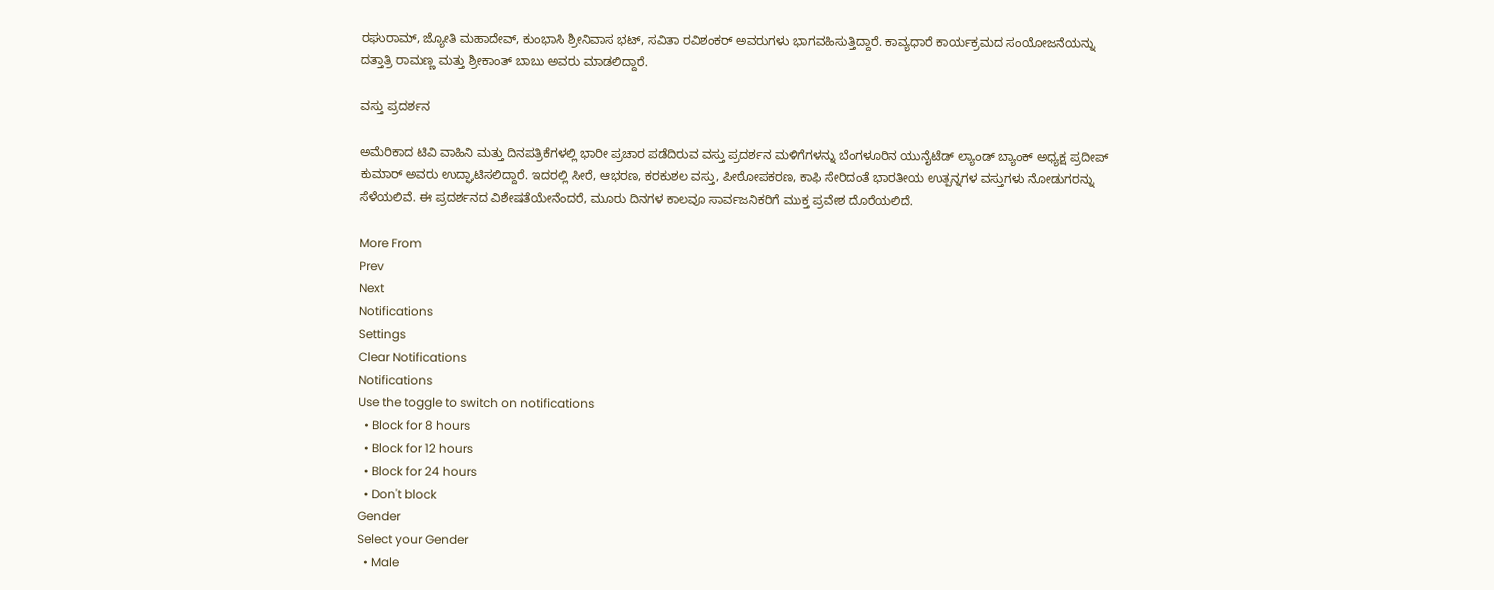ರಘುರಾಮ್, ಜ್ಯೋತಿ ಮಹಾದೇವ್, ಕುಂಭಾಸಿ ಶ್ರೀನಿವಾಸ ಭಟ್, ಸವಿತಾ ರವಿಶಂಕರ್ ಅವರುಗಳು ಭಾಗವಹಿಸುತ್ತಿದ್ದಾರೆ. ಕಾವ್ಯಧಾರೆ ಕಾರ್ಯಕ್ರಮದ ಸಂಯೋಜನೆಯನ್ನು ದತ್ತಾತ್ರಿ ರಾಮಣ್ಣ ಮತ್ತು ಶ್ರೀಕಾಂತ್ ಬಾಬು ಅವರು ಮಾಡಲಿದ್ದಾರೆ.

ವಸ್ತು ಪ್ರದರ್ಶನ

ಅಮೆರಿಕಾದ ಟಿವಿ ವಾಹಿನಿ ಮತ್ತು ದಿನಪತ್ರಿಕೆಗಳಲ್ಲಿ ಭಾರೀ ಪ್ರಚಾರ ಪಡೆದಿರುವ ವಸ್ತು ಪ್ರದರ್ಶನ ಮಳಿಗೆಗಳನ್ನು ಬೆಂಗಳೂರಿನ ಯುನೈಟೆಡ್ ಲ್ಯಾಂಡ್ ಬ್ಯಾಂಕ್ ಅಧ್ಯಕ್ಷ ಪ್ರದೀಪ್ ಕುಮಾರ್ ಅವರು ಉದ್ಘಾಟಿಸಲಿದ್ದಾರೆ. ಇದರಲ್ಲಿ ಸೀರೆ, ಆಭರಣ, ಕರಕುಶಲ ವಸ್ತು, ಪೀಠೋಪಕರಣ, ಕಾಫಿ ಸೇರಿದಂತೆ ಭಾರತೀಯ ಉತ್ಪನ್ನಗಳ ವಸ್ತುಗಳು ನೋಡುಗರನ್ನು ಸೆಳೆಯಲಿವೆ. ಈ ಪ್ರದರ್ಶನದ ವಿಶೇಷತೆಯೇನೆಂದರೆ, ಮೂರು ದಿನಗಳ ಕಾಲವೂ ಸಾರ್ವಜನಿಕರಿಗೆ ಮುಕ್ತ ಪ್ರವೇಶ ದೊರೆಯಲಿದೆ.

More From
Prev
Next
Notifications
Settings
Clear Notifications
Notifications
Use the toggle to switch on notifications
  • Block for 8 hours
  • Block for 12 hours
  • Block for 24 hours
  • Don't block
Gender
Select your Gender
  • Male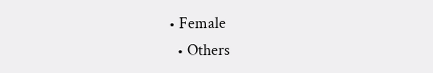• Female
  • Others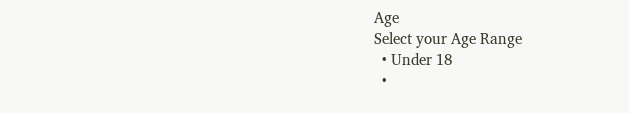Age
Select your Age Range
  • Under 18
  •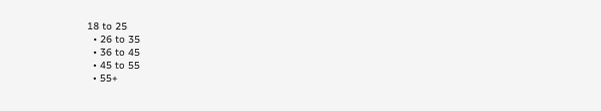18 to 25
  • 26 to 35
  • 36 to 45
  • 45 to 55
  • 55+